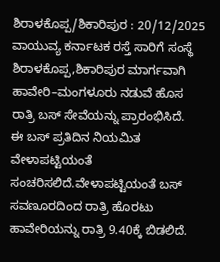ಶಿರಾಳಕೊಪ್ಪ/ಶಿಕಾರಿಪುರ : 20/12/2025
ವಾಯುವ್ಯ ಕರ್ನಾಟಕ ರಸ್ತೆ ಸಾರಿಗೆ ಸಂಸ್ಥೆ ಶಿರಾಳಕೊಪ್ಪ,ಶಿಕಾರಿಪುರ ಮಾರ್ಗವಾಗಿ ಹಾವೇರಿ–ಮಂಗಳೂರು ನಡುವೆ ಹೊಸ ರಾತ್ರಿ ಬಸ್ ಸೇವೆಯನ್ನು ಪ್ರಾರಂಭಿಸಿದೆ.
ಈ ಬಸ್ ಪ್ರತಿದಿನ ನಿಯಮಿತ ವೇಳಾಪಟ್ಟಿಯಂತೆ ಸಂಚರಿಸಲಿದೆ.ವೇಳಾಪಟ್ಟಿಯಂತೆ ಬಸ್ ಸವಣೂರದಿಂದ ರಾತ್ರಿ ಹೊರಟು ಹಾವೇರಿಯನ್ನು ರಾತ್ರಿ 9.40ಕ್ಕೆ ಬಿಡಲಿದೆ.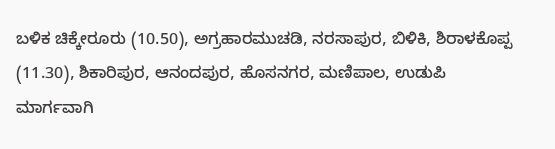ಬಳಿಕ ಚಿಕ್ಕೇರೂರು (10.50), ಅಗ್ರಹಾರಮುಚಡಿ, ನರಸಾಪುರ, ಬಿಳಿಕಿ, ಶಿರಾಳಕೊಪ್ಪ (11.30), ಶಿಕಾರಿಪುರ, ಆನಂದಪುರ, ಹೊಸನಗರ, ಮಣಿಪಾಲ, ಉಡುಪಿ ಮಾರ್ಗವಾಗಿ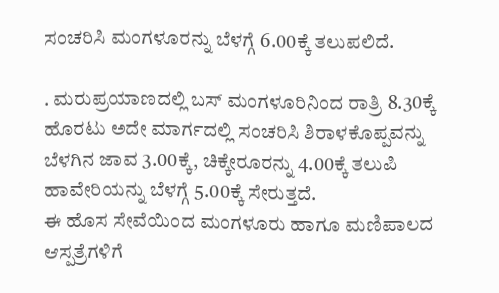ಸಂಚರಿಸಿ ಮಂಗಳೂರನ್ನು ಬೆಳಗ್ಗೆ 6.00ಕ್ಕೆ ತಲುಪಲಿದೆ.

. ಮರುಪ್ರಯಾಣದಲ್ಲಿ ಬಸ್ ಮಂಗಳೂರಿನಿಂದ ರಾತ್ರಿ 8.30ಕ್ಕೆ ಹೊರಟು ಅದೇ ಮಾರ್ಗದಲ್ಲಿ ಸಂಚರಿಸಿ ಶಿರಾಳಕೊಪ್ಪವನ್ನು ಬೆಳಗಿನ ಜಾವ 3.00ಕ್ಕೆ, ಚಿಕ್ಕೇರೂರನ್ನು 4.00ಕ್ಕೆ ತಲುಪಿ ಹಾವೇರಿಯನ್ನು ಬೆಳಗ್ಗೆ 5.00ಕ್ಕೆ ಸೇರುತ್ತದೆ.
ಈ ಹೊಸ ಸೇವೆಯಿಂದ ಮಂಗಳೂರು ಹಾಗೂ ಮಣಿಪಾಲದ ಆಸ್ಪತ್ರೆಗಳಿಗೆ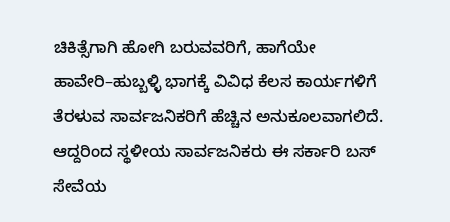ಚಿಕಿತ್ಸೆಗಾಗಿ ಹೋಗಿ ಬರುವವರಿಗೆ, ಹಾಗೆಯೇ ಹಾವೇರಿ–ಹುಬ್ಬಳ್ಳಿ ಭಾಗಕ್ಕೆ ವಿವಿಧ ಕೆಲಸ ಕಾರ್ಯಗಳಿಗೆ ತೆರಳುವ ಸಾರ್ವಜನಿಕರಿಗೆ ಹೆಚ್ಚಿನ ಅನುಕೂಲವಾಗಲಿದೆ. ಆದ್ದರಿಂದ ಸ್ಥಳೀಯ ಸಾರ್ವಜನಿಕರು ಈ ಸರ್ಕಾರಿ ಬಸ್ ಸೇವೆಯ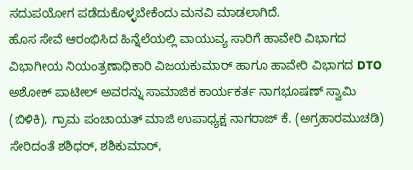ಸದುಪಯೋಗ ಪಡೆದುಕೊಳ್ಳಬೇಕೆಂದು ಮನವಿ ಮಾಡಲಾಗಿದೆ.
ಹೊಸ ಸೇವೆ ಆರಂಭಿಸಿದ ಹಿನ್ನೆಲೆಯಲ್ಲಿ ವಾಯುವ್ಯ ಸಾರಿಗೆ ಹಾವೇರಿ ವಿಭಾಗದ ವಿಭಾಗೀಯ ನಿಯಂತ್ರಣಾಧಿಕಾರಿ ವಿಜಯಕುಮಾರ್ ಹಾಗೂ ಹಾವೇರಿ ವಿಭಾಗದ DTO ಅಶೋಕ್ ಪಾಟೀಲ್ ಅವರನ್ನು ಸಾಮಾಜಿಕ ಕಾರ್ಯಕರ್ತ ನಾಗಭೂಷಣ್ ಸ್ವಾಮಿ (ಬಿಳಿಕಿ), ಗ್ರಾಮ ಪಂಚಾಯತ್ ಮಾಜಿ ಉಪಾಧ್ಯಕ್ಷ ನಾಗರಾಜ್ ಕೆ. (ಅಗ್ರಹಾರಮುಚಡಿ) ಸೇರಿದಂತೆ ಶಶಿಧರ್, ಶಶಿಕುಮಾರ್,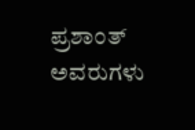ಪ್ರಶಾಂತ್ ಅವರುಗಳು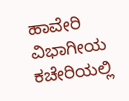ಹಾವೇರಿ ವಿಭಾಗೀಯ ಕಚೇರಿಯಲ್ಲಿ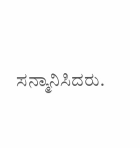ಸನ್ಮಾನಿಸಿದರು.